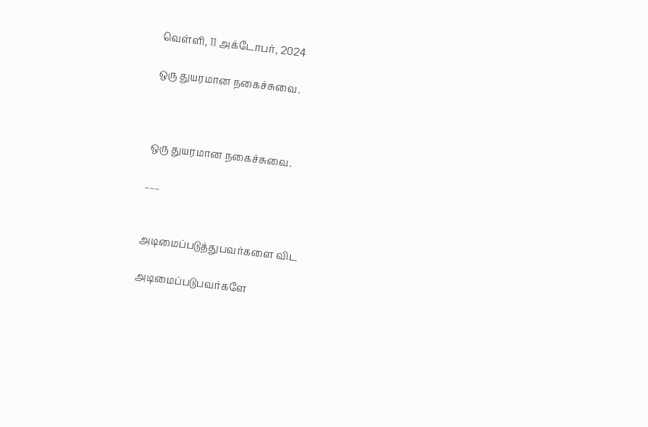வெள்ளி, 11 அக்டோபர், 2024

ஒரு துயரமான நகைச்சுவை.



ஒரு துயரமான நகைச்சுவை.

___


அடிமைப்படுத்துபவர்களை விட‌

அடிமைப்படுபவர்களே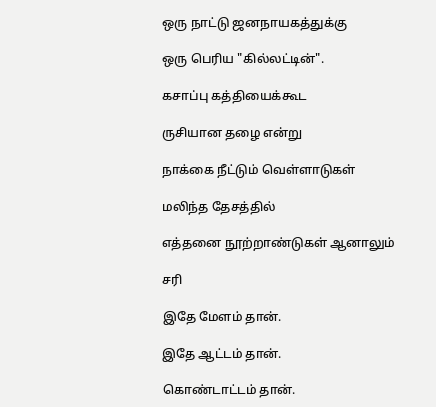ஒரு நாட்டு ஜனநாயகத்துக்கு

ஒரு பெரிய "கில்லட்டின்".

கசாப்பு கத்தியைக்கூட‌

ருசியான தழை என்று

நாக்கை நீட்டும் வெள்ளாடுகள்

மலிந்த தேசத்தில்

எத்தனை நூற்றாண்டுகள் ஆனாலும்

சரி

இதே மேளம் தான்.

இதே ஆட்டம் தான்.

கொண்டாட்டம் தான்.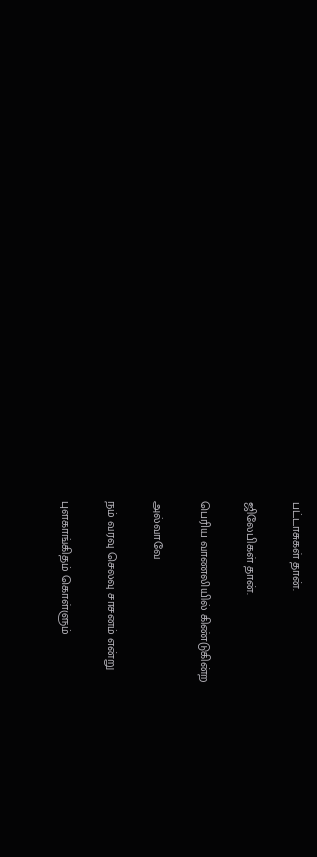பட்டாசுகள் தான்.

ஜிலேபிகள் தான்.

பெரிய வாணலியில் கிண்டுகின்ற‌

அல்வாவே

நம் வரவு செலவு சாசனம் என்று

புளகாங்கிதம் கொள்ளும்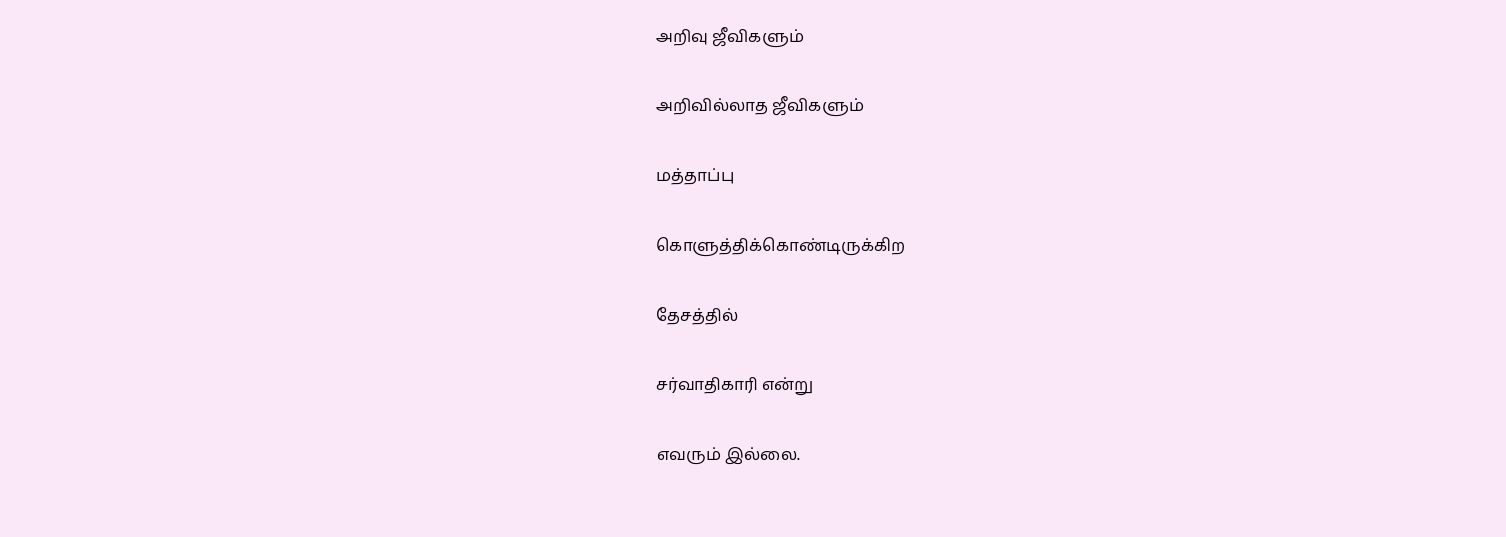அறிவு ஜீவிகளும்

அறிவில்லாத ஜீவிகளும்

மத்தாப்பு

கொளுத்திக்கொண்டிருக்கிற‌

தேசத்தில்

சர்வாதிகாரி என்று

எவரும் இல்லை.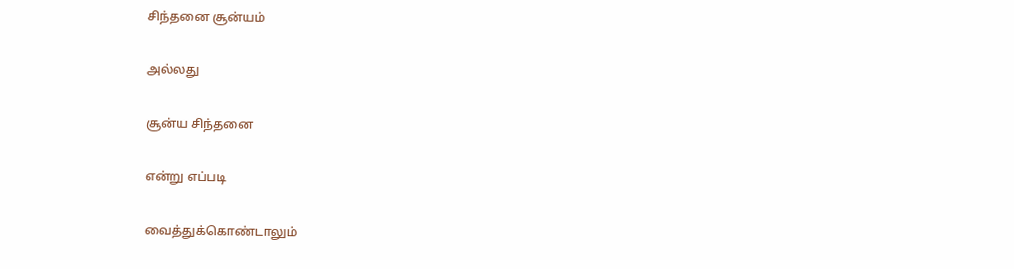சிந்தனை சூன்யம்

அல்லது

சூன்ய சிந்தனை

என்று எப்படி

வைத்துக்கொண்டாலும்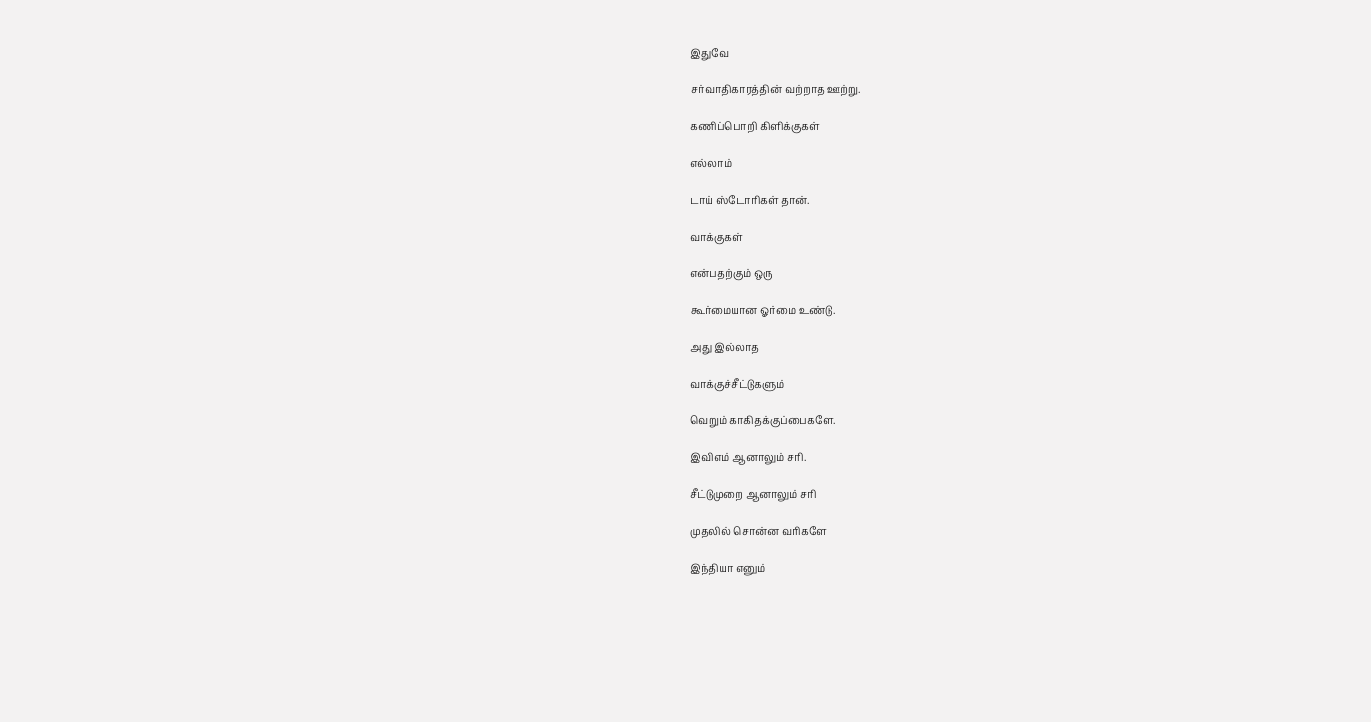இதுவே

சர்வாதிகாரத்தின் வற்றாத ஊற்று.

கணிப்பொறி கிளிக்குகள்

எல்லாம்

டாய் ஸ்டோரிகள் தான்.

வாக்குகள்

என்பதற்கும் ஒரு

கூர்மையான ஓர்மை உண்டு.

அது இல்லாத‌

வாக்குச்சீட்டுகளும்

வெறும் காகிதக்குப்பைகளே.

இவிஎம் ஆனாலும் சரி.

சீட்டுமுறை ஆனாலும் சரி

முதலில் சொன்ன வரிகளே

இந்தியா எனும்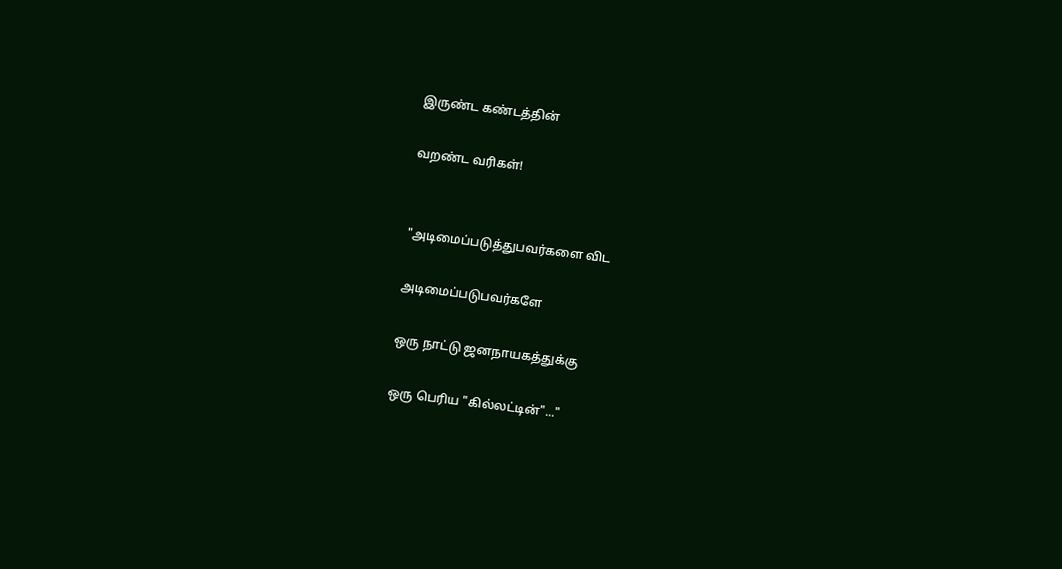இருண்ட கண்டத்தின்

வறண்ட வரிகள்!


"அடிமைப்படுத்துபவர்களை விட‌

அடிமைப்படுபவர்களே

ஒரு நாட்டு ஜனநாயகத்துக்கு

ஒரு பெரிய "கில்லட்டின்"..."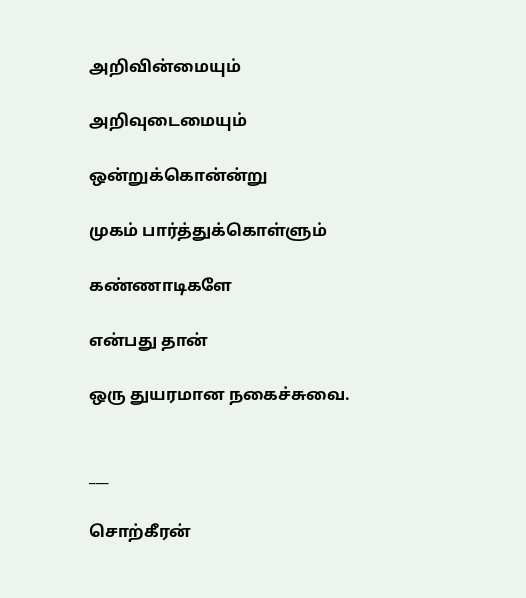அறிவின்மையும்

அறிவுடைமையும்

ஒன்றுக்கொன்ன்று

முகம் பார்த்துக்கொள்ளும்

கண்ணாடிகளே

என்பது தான்

ஒரு துயரமான நகைச்சுவை.


___

சொற்கீரன்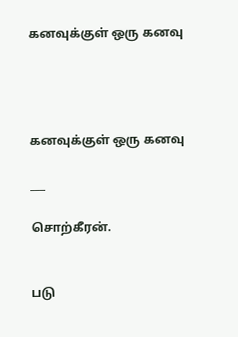கனவுக்குள் ஒரு கனவு




கனவுக்குள் ஒரு கனவு

___

சொற்கீரன்.


படு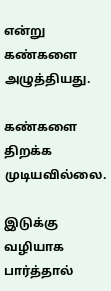என்று கண்களை அழுத்தியது.

கண்களை திறக்க முடியவில்லை.

இடுக்கு வழியாக பார்த்தால்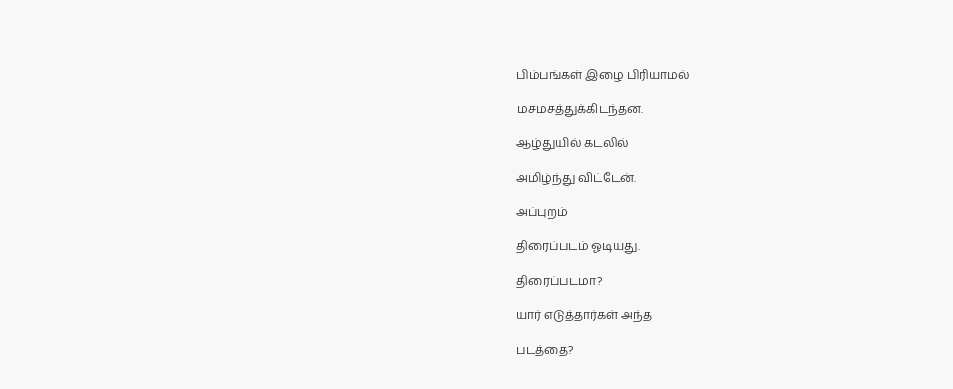பிம்பங்கள் இழை பிரியாமல்

மசமசத்துக்கிடந்தன.

ஆழ்துயில் கடலில்

அமிழ்ந்து விட்டேன்.

அப்புறம்

திரைப்படம் ஓடியது.

திரைப்படமா?

யார் எடுத்தார்கள் அந்த‌

படத்தை?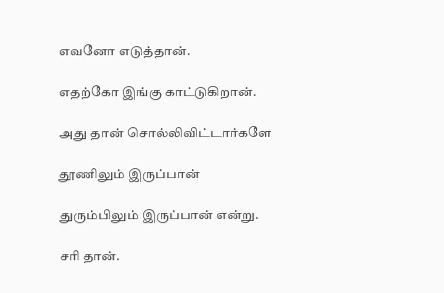எவனோ எடுத்தான்.

எதற்கோ இங்கு காட்டுகிறான்.

அது தான் சொல்லிவிட்டார்களே

தூணிலும் இருப்பான்

துரும்பிலும் இருப்பான் என்று.

சரி தான்.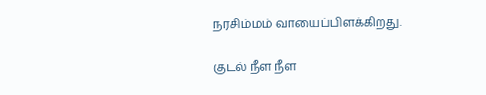நரசிம்மம் வாயைப்பிளக்கிறது.

குடல் நீள நீள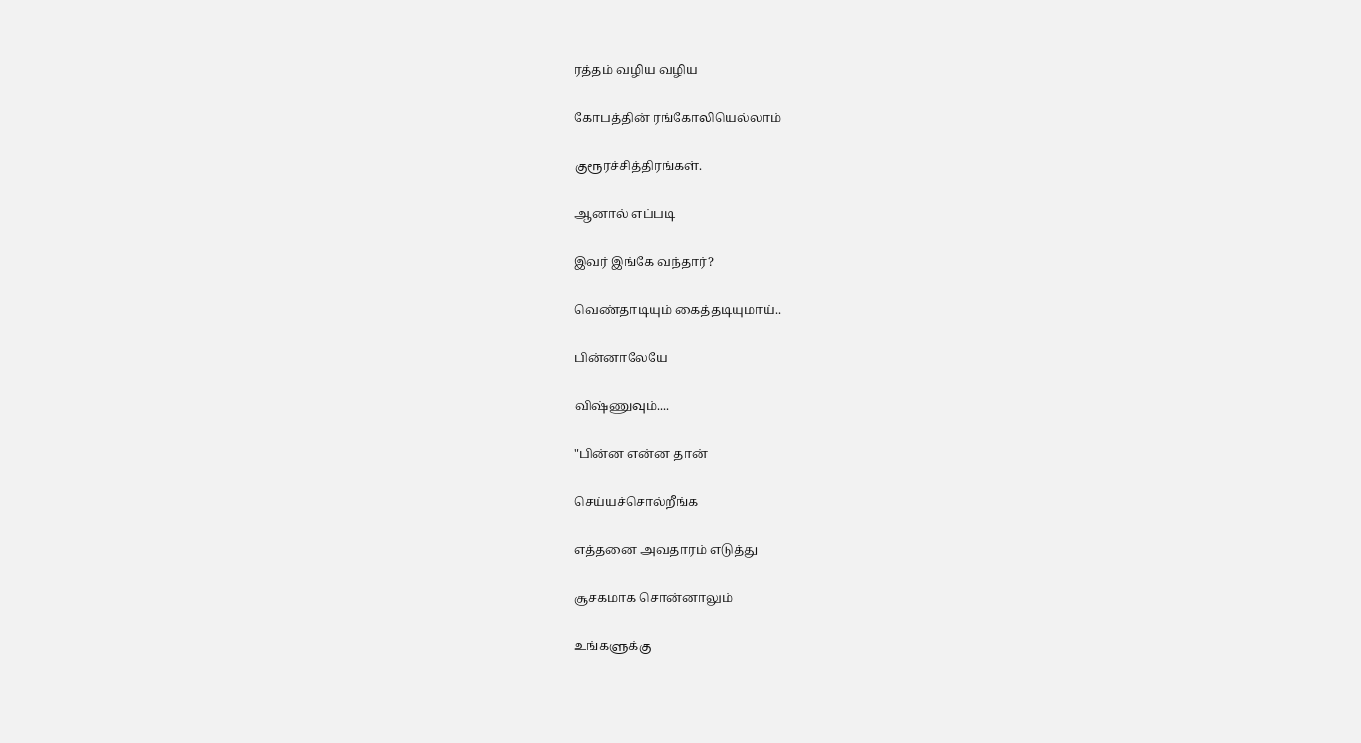ரத்தம் வழிய வழிய‌

கோபத்தின் ரங்கோலியெல்லாம்

குரூரச்சித்திரங்கள்.

ஆனால் எப்படி

இவர் இங்கே வந்தார்?

வெண்தாடியும் கைத்தடியுமாய்..

பின்னாலேயே

விஷ்ணுவும்....

"பின்ன என்ன தான்

செய்யச்சொல்றீங்க

எத்தனை அவதாரம் எடுத்து

சூசகமாக சொன்னாலும்

உங்களுக்கு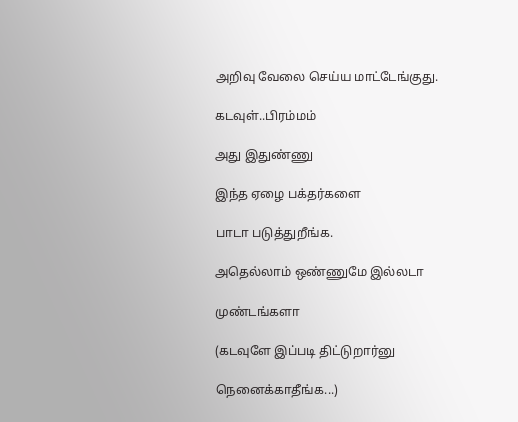அறிவு வேலை செய்ய மாட்டேங்குது.

கடவுள்..பிரம்மம்

அது இதுண்ணு

இந்த ஏழை பக்தர்களை

பாடா படுத்துறீங்க.

அதெல்லாம் ஒண்ணுமே இல்லடா

முண்டங்களா

(கடவுளே இப்படி திட்டுறார்னு

நெனைக்காதீங்க...)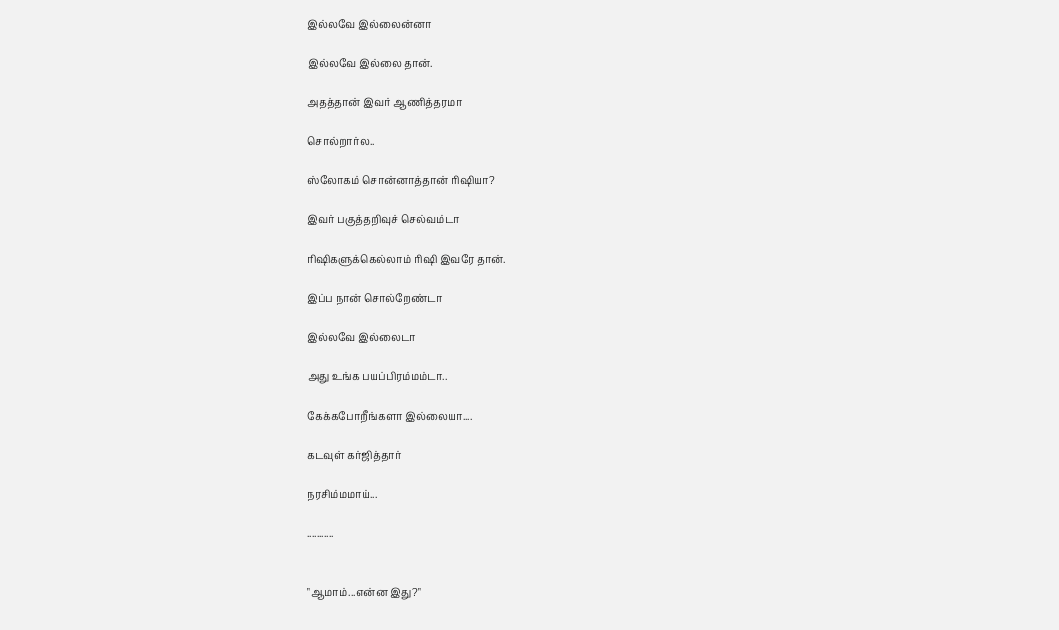இல்லவே இல்லைன்னா

இல்லவே இல்லை தான்.

அதத்தான் இவர் ஆணித்தரமா

சொல்றார்ல..

ஸ்லோகம் சொன்னாத்தான் ரிஷியா?

இவர் பகுத்தறிவுச் செல்வம்டா

ரிஷிகளுக்கெல்லாம் ரிஷி இவரே தான்.

இப்ப நான் சொல்றேண்டா

இல்லவே இல்லைடா

அது உங்க பயப்பிரம்மம்டா..

கேக்கபோறீங்களா இல்லையா....

கடவுள் கர்ஜித்தார்

நரசிம்மமாய்...

...........


"ஆமாம்...என்ன இது?"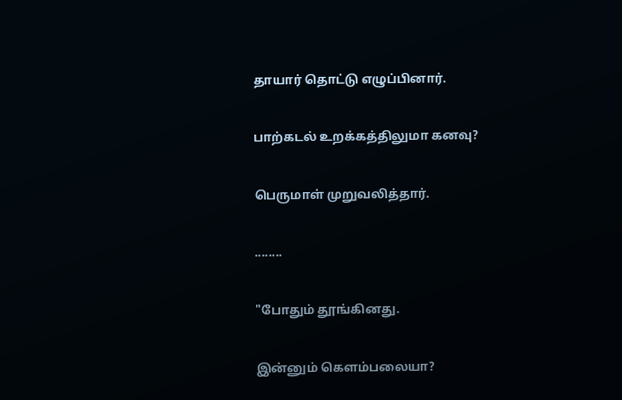தாயார் தொட்டு எழுப்பினார்.

பாற்கடல் உறக்கத்திலுமா கனவு?

பெருமாள் முறுவலித்தார்.

........

"போதும் தூங்கினது.

இன்னும் கெளம்பலையா?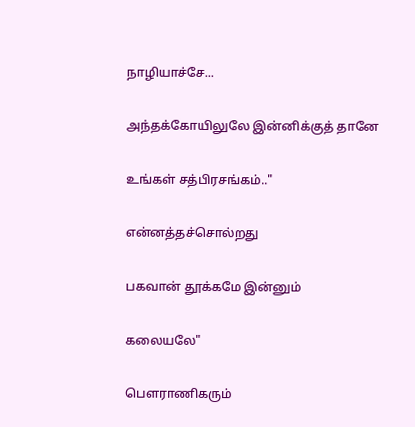நாழியாச்சே...

அந்தக்கோயிலுலே இன்னிக்குத் தானே

உங்கள் சத்பிரசங்கம்.."

என்னத்தச்சொல்றது

பகவான் தூக்கமே இன்னும்

கலையலே"

பௌராணிகரும்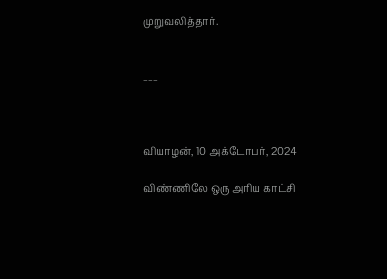முறுவலித்தார்.


___



வியாழன், 10 அக்டோபர், 2024

விண்ணிலே ஒரு அரிய காட்சி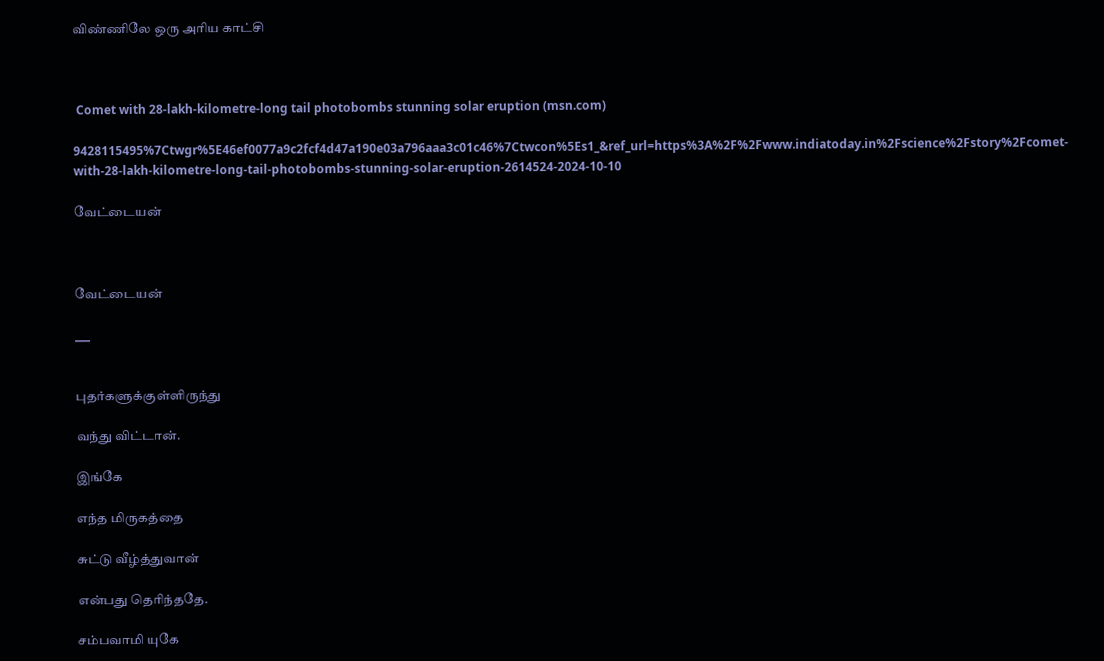விண்ணிலே ஒரு அரிய காட்சி



 Comet with 28-lakh-kilometre-long tail photobombs stunning solar eruption (msn.com)

9428115495%7Ctwgr%5E46ef0077a9c2fcf4d47a190e03a796aaa3c01c46%7Ctwcon%5Es1_&ref_url=https%3A%2F%2Fwww.indiatoday.in%2Fscience%2Fstory%2Fcomet-with-28-lakh-kilometre-long-tail-photobombs-stunning-solar-eruption-2614524-2024-10-10

வேட்டையன்



வேட்டையன்

___


புதர்களுக்குள்ளிருந்து

வந்து விட்டான்.

இங்கே

எந்த மிருகத்தை

சுட்டு வீழ்த்துவான்

என்பது தெரிந்ததே.

சம்பவாமி யுகே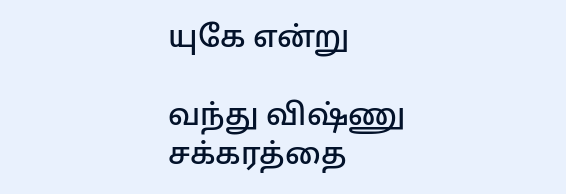யுகே என்று

வந்து விஷ்ணு சக்கரத்தை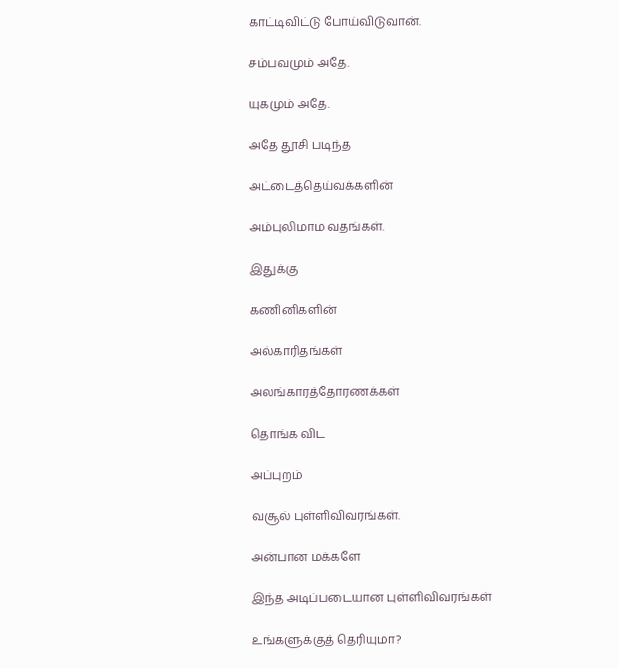காட்டிவிட்டு போய்விடுவான்.

சம்ப‌வமும் அதே.

யுகமும் அதே.

அதே தூசி படிந்த

அட்டைத்தெய்வக்களின்

அம்புலிமாம வதங்கள்.

இதுக்கு

கணினிகளின்

அல்காரிதங்கள்

அலங்காரத்தோரணக்கள்

தொங்க விட‌

அப்புறம்

வசூல் புள்ளிவிவரங்கள்.

அன்பான மக்களே

இந்த அடிப்படையான புள்ளிவிவரங்கள்

உங்களுக்குத் தெரியுமா?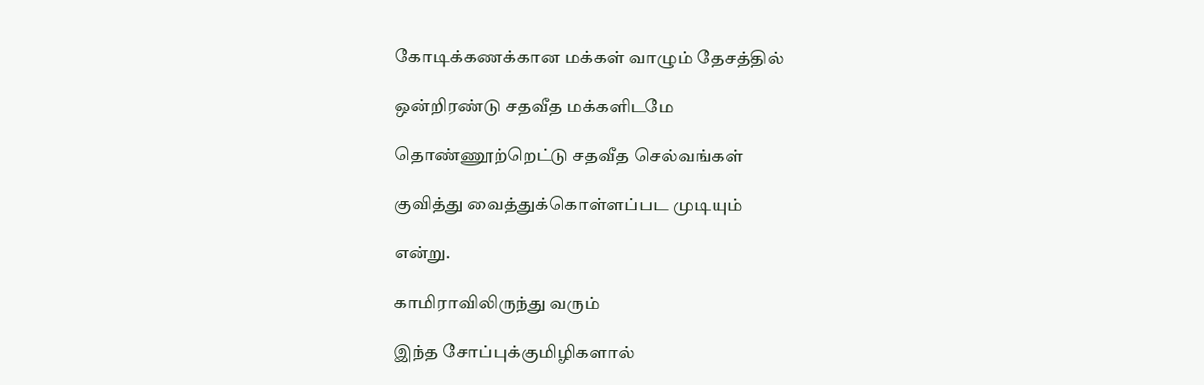கோடிக்கணக்கான மக்கள் வாழும் தேசத்தில்

ஒன்றிரண்டு சதவீத மக்களிடமே

தொண்ணூற்றெட்டு சதவீத செல்வங்கள்

குவித்து வைத்துக்கொள்ள‌ப்பட முடியும்

என்று.

காமிராவிலிருந்து வரும்

இந்த சோப்புக்குமிழிகளால்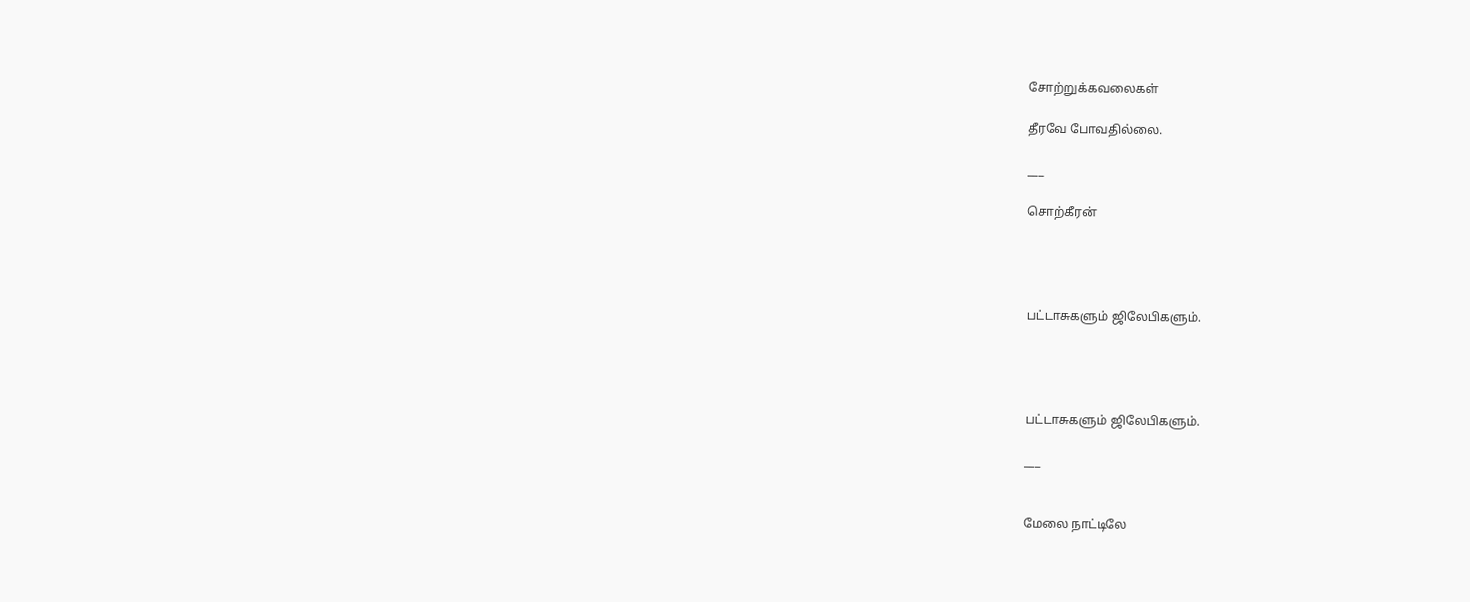சோற்றுக்கவலைகள்

தீரவே போவதில்லை.

___

சொற்கீரன்




பட்டாசுகளும் ஜிலேபிகளும்.




பட்டாசுகளும் ஜிலேபிகளும்.

___


மேலை நாட்டிலே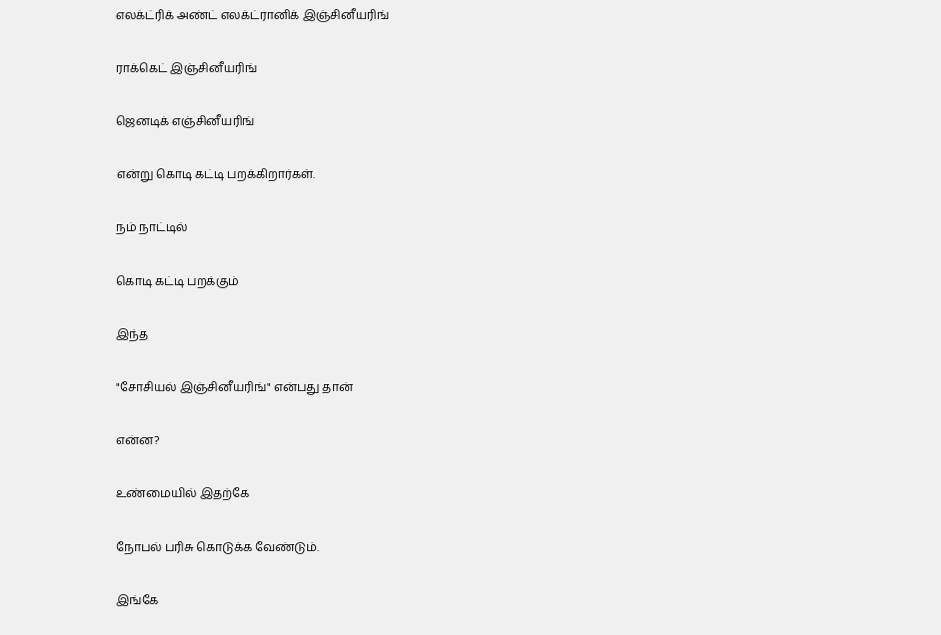எலக்ட்ரிக் அண்ட் எலக்ட்ரானிக் இஞ்சினீயரிங்

ராக்கெட் இஞ்சினீயரிங்

ஜெனடிக் எஞ்சினீயரிங்

என்று கொடி கட்டி பறக்கிறார்கள்.

நம் நாட்டில்

கொடி கட்டி பறக்கும்

இந்த‌

"சோசியல் இஞ்சினீயரிங்" என்பது தான்

என்ன?

உண்மையில் இதற்கே

நோபல் பரிசு கொடுக்க வேண்டும்.

இங்கே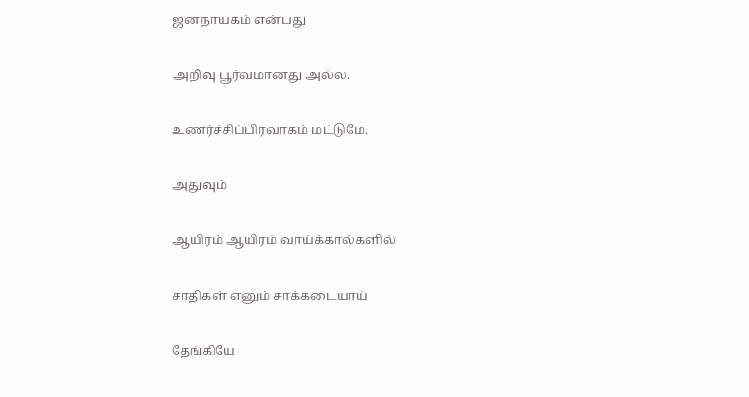ஜனநாயகம் என்பது

அறிவு பூர்வமானது அல்ல.

உணர்ச்சிப்பிரவாகம் மட்டுமே.

அதுவும்

ஆயிரம் ஆயிரம் வாய்க்கால்களில்

சாதிகள் எனும் சாக்கடையாய்

தேங்கியே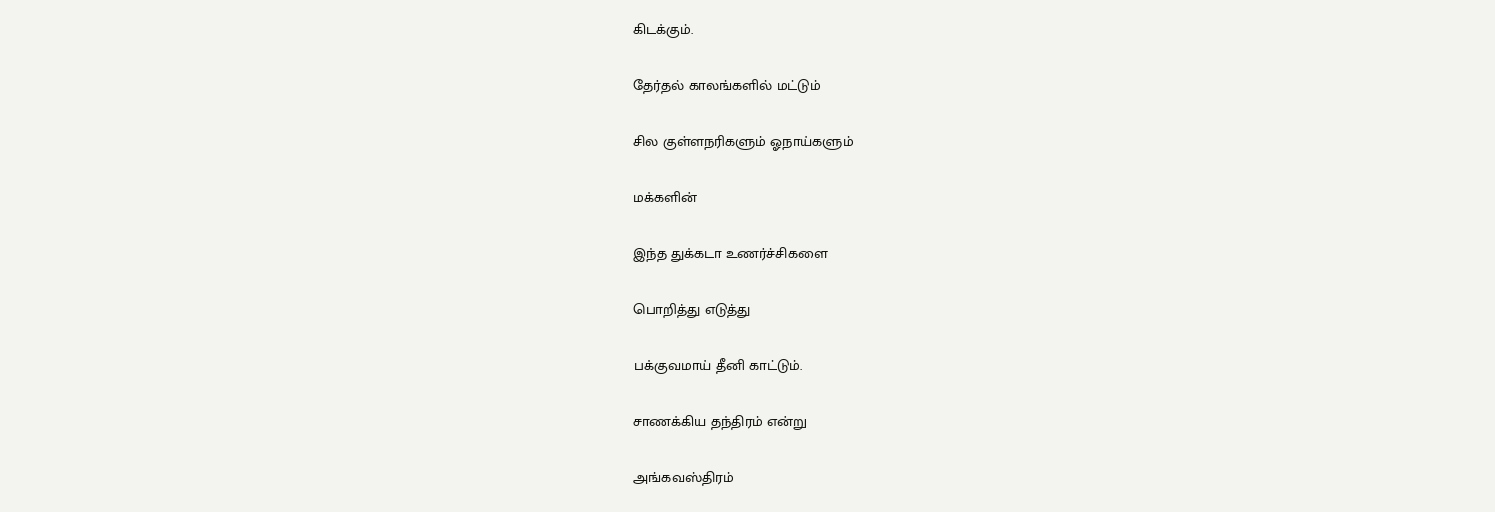கிடக்கும்.

தேர்தல் காலங்களில் மட்டும்

சில குள்ளநரிகளும் ஓநாய்களும்

மக்களின்

இந்த துக்கடா உணர்ச்சிகளை

பொறித்து எடுத்து

பக்குவமாய் தீனி காட்டும்.

சாணக்கிய தந்திரம் என்று

அங்கவஸ்திரம்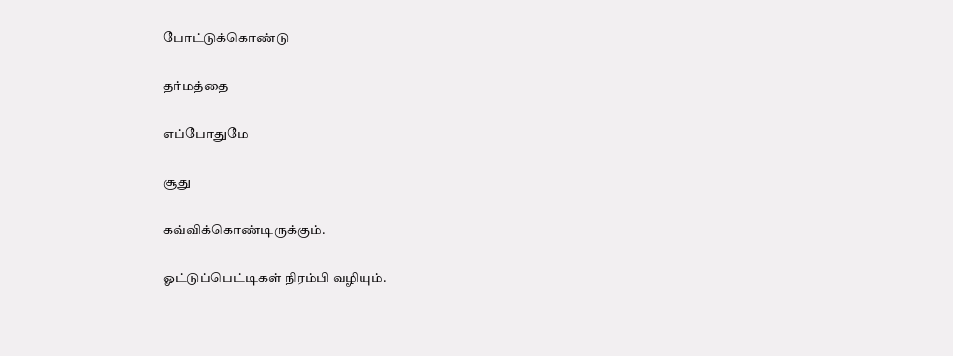போட்டுக்கொண்டு

தர்மத்தை

எப்போதுமே

சூது

கவ்விக்கொண்டிருக்கும்.

ஓட்டுப்பெட்டிகள் நிரம்பி வழியும்.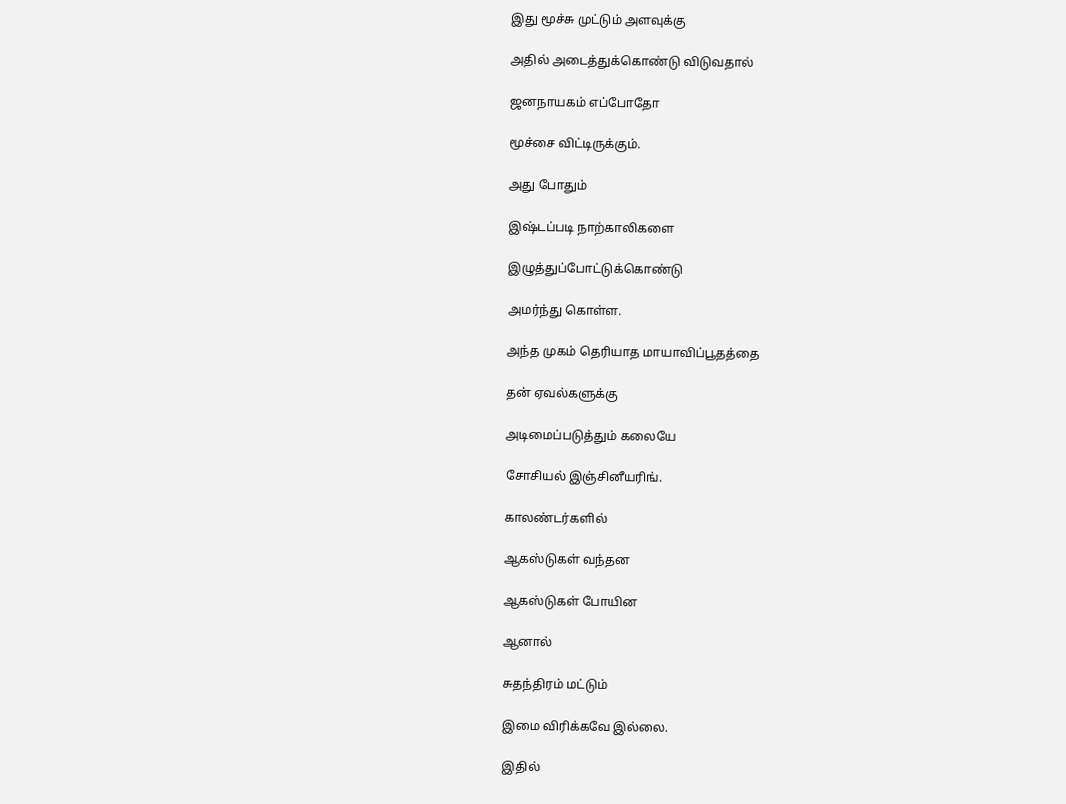இது மூச்சு முட்டும் அளவுக்கு

அதில் அடைத்துக்கொண்டு விடுவதால்

ஜனநாயகம் எப்போதோ

மூச்சை விட்டிருக்கும்.

அது போதும்

இஷ்டப்படி நாற்காலிகளை

இழுத்துப்போட்டுக்கொண்டு

அமர்ந்து கொள்ள.

அந்த முகம் தெரியாத மாயாவிப்பூதத்தை

தன் ஏவல்களுக்கு

அடிமைப்படுத்தும் கலையே

சோசியல் இஞ்சினீயரிங்.

காலண்டர்களில்

ஆகஸ்டுகள் வந்தன‌

ஆகஸ்டுகள் போயின‌

ஆனால்

சுதந்திரம் மட்டும்

இமை விரிக்கவே இல்லை.

இதில்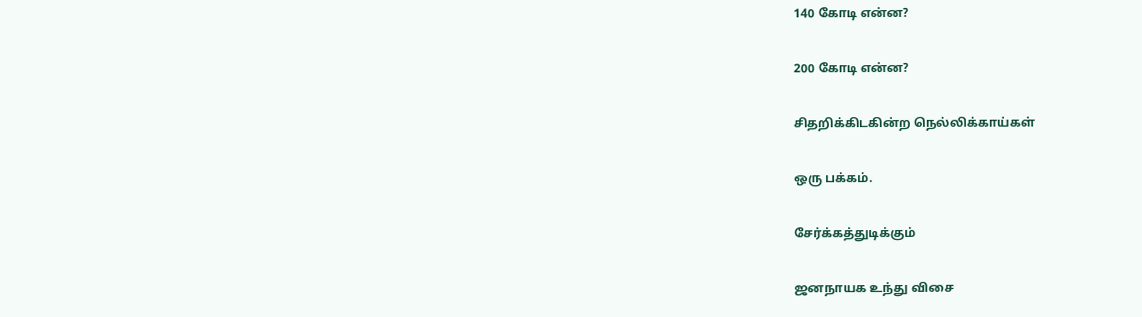140 கோடி என்ன?

200 கோடி என்ன?

சிதறிக்கிடகின்ற நெல்லிக்காய்கள்

ஒரு பக்கம்.

சேர்க்கத்துடிக்கும்

ஜனநாயக உந்து விசை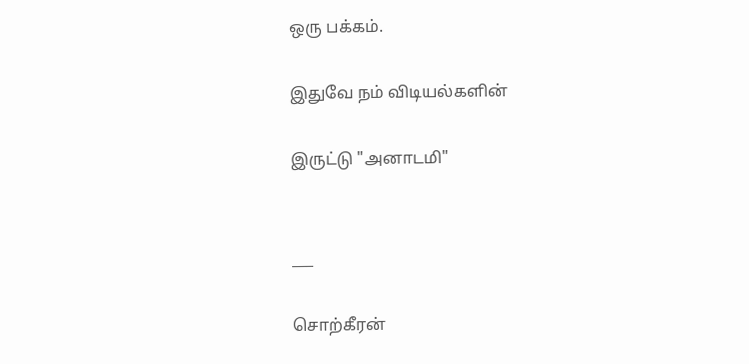ஒரு பக்கம்.

இதுவே நம் விடியல்களின்

இருட்டு "அனாடமி"


___

சொற்கீரன்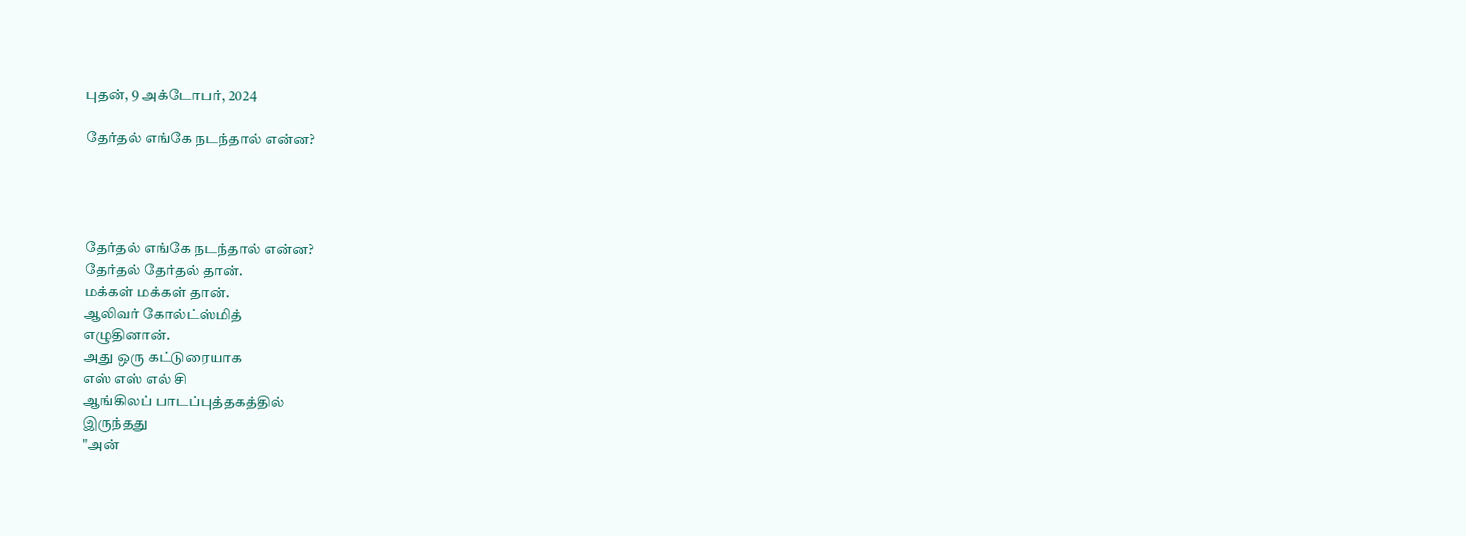புதன், 9 அக்டோபர், 2024

தேர்தல் எங்கே நடந்தால் என்ன?




தேர்தல் எங்கே நடந்தால் என்ன?
தேர்தல் தேர்தல் தான்.
மக்கள் மக்கள் தான்.
ஆலிவர் கோல்ட்ஸ்மித்
எழுதினான்.
அது ஒரு கட்டுரையாக‌
எஸ் எஸ் எல் சி
ஆங்கிலப் பாடப்புத்தகத்தில்
இருந்தது
"அன்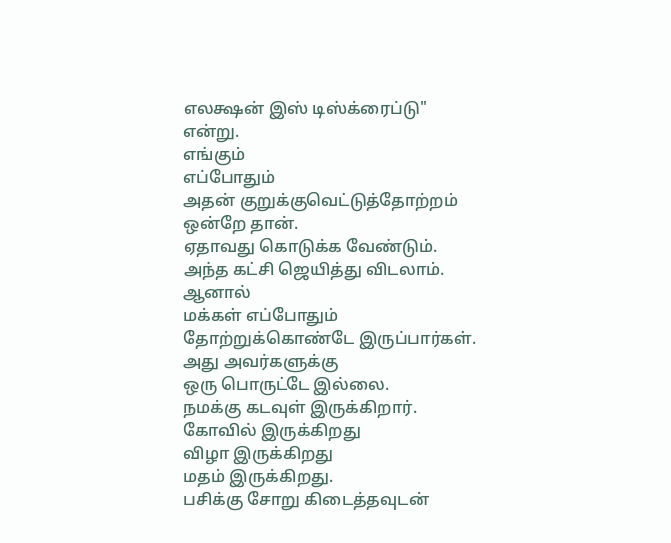எலக்ஷன் இஸ் டிஸ்க்ரைப்டு" என்று.
எங்கும்
எப்போதும்
அதன் குறுக்குவெட்டுத்தோற்றம்
ஒன்றே தான்.
ஏதாவது கொடுக்க வேண்டும்.
அந்த கட்சி ஜெயித்து விடலாம்.
ஆனால்
மக்கள் எப்போதும்
தோற்றுக்கொண்டே இருப்பார்கள்.
அது அவர்களுக்கு
ஒரு பொருட்டே இல்லை.
நமக்கு கடவுள் இருக்கிறார்.
கோவில் இருக்கிறது
விழா இருக்கிறது
மதம் இருக்கிறது.
பசிக்கு சோறு கிடைத்தவுடன்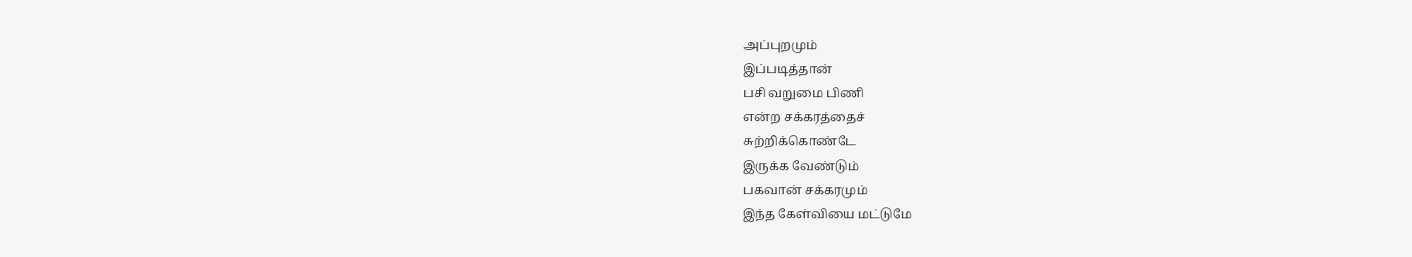அப்புறமும்
இப்படித்தான்
பசி வறுமை பிணி
என்ற சக்கரத்தைச்
சுற்றிக்கொண்டே
இருக்க வேண்டும்
பகவான் சக்கரமும்
இந்த கேள்வியை மட்டுமே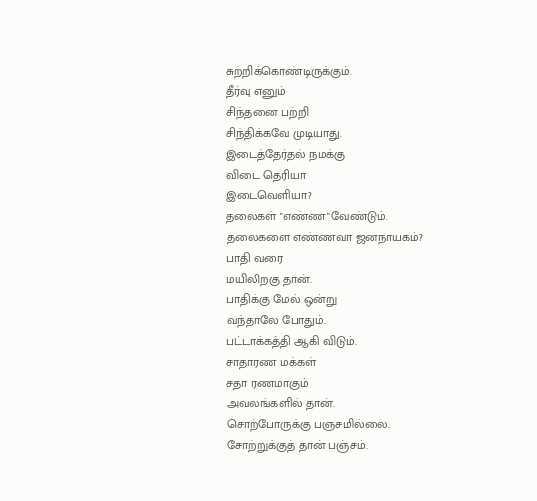சுற்றிக்கொண்டிருக்கும்.
தீர்வு எனும்
சிந்தனை பற்றி
சிந்திக்கவே முடியாது.
இடைத்தேர்தல் நமக்கு
விடை தெரியா
இடைவெளியா?
தலைகள் "எண்ண"வேண்டும்.
தலைகளை எண்ணவா ஜனநாயகம்?
பாதி வரை
மயிலிறகு தான்.
பாதிக்கு மேல் ஒன்று
வந்தாலே போதும்.
பட்டாக்கத்தி ஆகி விடும்.
சாதாரண மக்கள்
சதா ரணமாகும்
அவலங்களில் தான்.
சொற்போருக்கு பஞசமில்லை.
சோற்றுக்குத் தான் பஞ்சம்.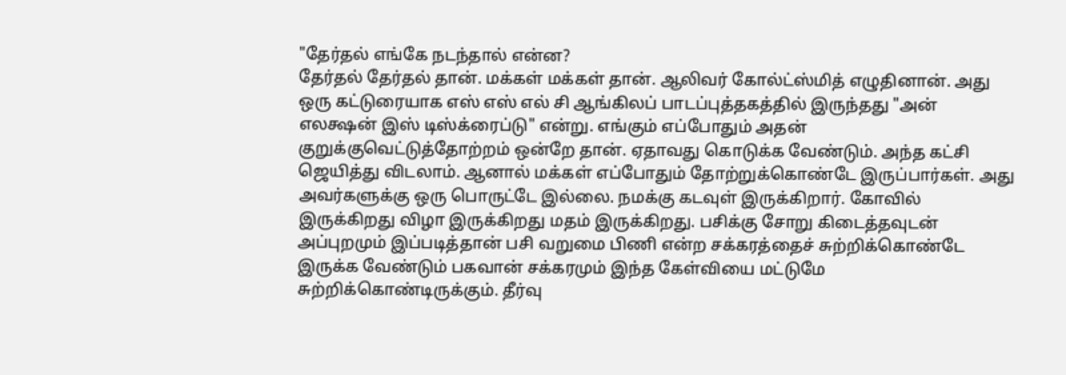"தேர்தல் எங்கே நடந்தால் என்ன?
தேர்தல் தேர்தல் தான். மக்கள் மக்கள் தான். ஆலிவர் கோல்ட்ஸ்மித் எழுதினான். அது ஒரு கட்டுரையாக‌ எஸ் எஸ் எல் சி ஆங்கிலப் பாடப்புத்தகத்தில் இருந்தது "அன் எலக்ஷன் இஸ் டிஸ்க்ரைப்டு" என்று. எங்கும் எப்போதும் அதன் குறுக்குவெட்டுத்தோற்றம் ஒன்றே தான். ஏதாவது கொடுக்க வேண்டும். அந்த கட்சி ஜெயித்து விடலாம். ஆனால் மக்கள் எப்போதும் தோற்றுக்கொண்டே இருப்பார்கள். அது அவர்களுக்கு ஒரு பொருட்டே இல்லை. நமக்கு கடவுள் இருக்கிறார். கோவில் இருக்கிறது விழா இருக்கிறது மதம் இருக்கிறது. பசிக்கு சோறு கிடைத்தவுடன் அப்புறமும் இப்படித்தான் பசி வறுமை பிணி என்ற சக்கரத்தைச் சுற்றிக்கொண்டே இருக்க வேண்டும் பகவான் சக்கரமும் இந்த கேள்வியை மட்டுமே சுற்றிக்கொண்டிருக்கும். தீர்வு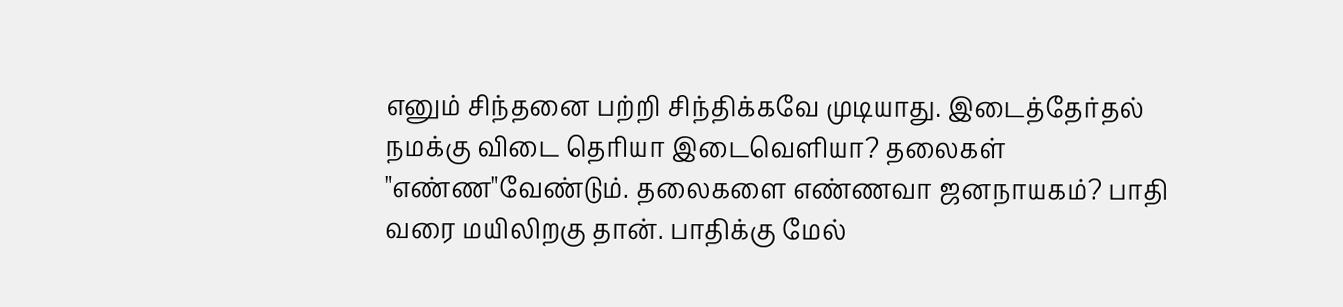எனும் சிந்தனை பற்றி சிந்திக்கவே முடியாது. இடைத்தேர்தல் நமக்கு விடை தெரியா இடைவெளியா? தலைகள் "எண்ண"வேண்டும். தலைகளை எண்ணவா ஜனநாயகம்? பாதி வரை மயிலிறகு தான். பாதிக்கு மேல்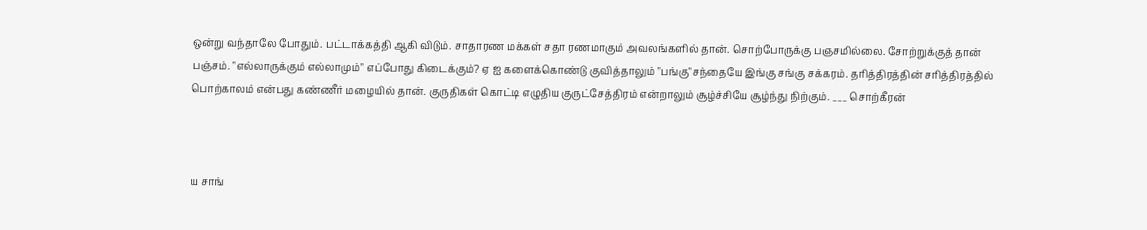ஒன்று வந்தாலே போதும். பட்டாக்கத்தி ஆகி விடும். சாதாரண மக்கள் சதா ரணமாகும் அவலங்களில் தான். சொற்போருக்கு பஞசமில்லை. சோற்றுக்குத் தான் பஞ்சம். "எல்லாருக்கும் எல்லாமும்" எப்போது கிடைக்கும்? ஏ ஐ களைக்கொண்டு குவித்தாலும் "பங்கு"சந்தையே இங்கு சங்கு சக்கரம். தரித்திரத்தின் சரித்திரத்தில் பொற்காலம் என்பது கண்ணீர் மழையில் தான். குருதிகள் கொட்டி எழுதிய‌ குருட்சேத்திரம் என்றாலும் சூழ்ச்சியே சூழ்ந்து நிற்கும். ___ சொற்கீரன்



ய சாங்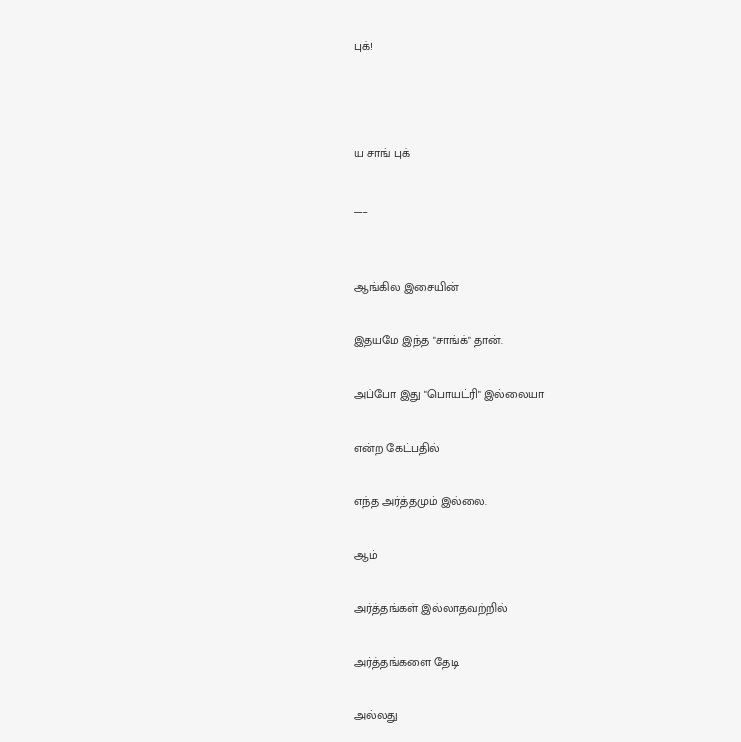புக்!



ய சாங் புக்

___


ஆங்கில இசையின்

இதயமே இந்த "சாங்க்" தான்.

அப்போ இது "பொயட்ரி" இல்லையா

என்ற கேட்பதில்

எந்த அர்த்தமும் இல்லை.

ஆம்

அர்த்தங்கள் இல்லாதவற்றில்

அர்த்தங்களை தேடி

அல்லது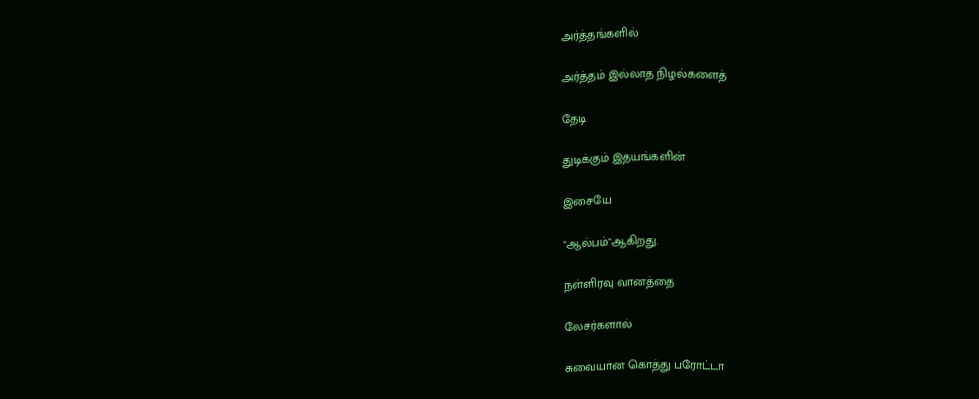அர்த்தங்களில்

அர்த்தம் இல்லாத நிழல்களைத்

தேடி

துடிக்கும் இதயங்களின்

இசையே

"ஆல்பம்"ஆகிறது.

நள்ளிரவு வானத்தை

லேசர்களால்

சுவையான கொத்து பரோட்டா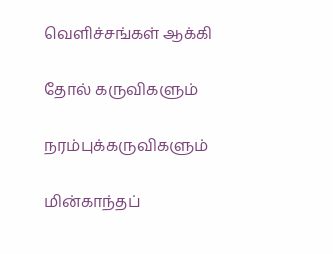வெளிச்சங்கள் ஆக்கி

தோல் கருவிகளும்

நரம்புக்கருவிகளும்

மின்காந்தப்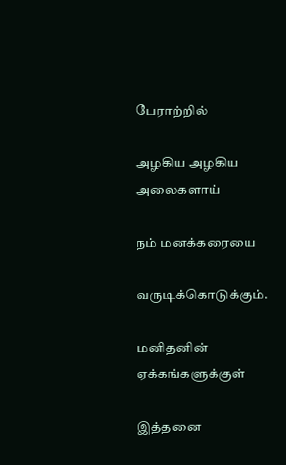பேராற்றில்

அழகிய அழகிய அலைகளாய்

நம் மனக்கரையை

வருடிக்கொடுக்கும்.

மனிதனின் ஏக்கங்களுக்குள்

இத்தனை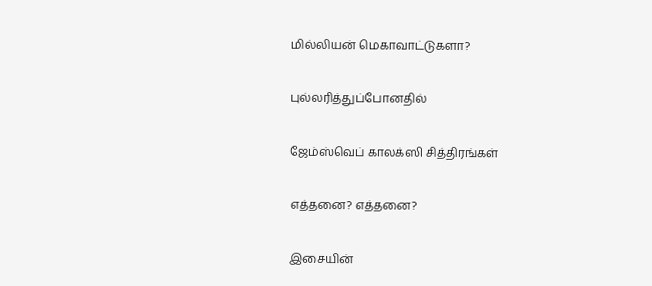மில்லியன் மெகாவாட்டுகளா?

புல்லரித்துப்போனதில்

ஜேம்ஸ்வெப் காலக்ஸி சித்திரங்கள்

எத்தனை? எத்தனை?

இசையின்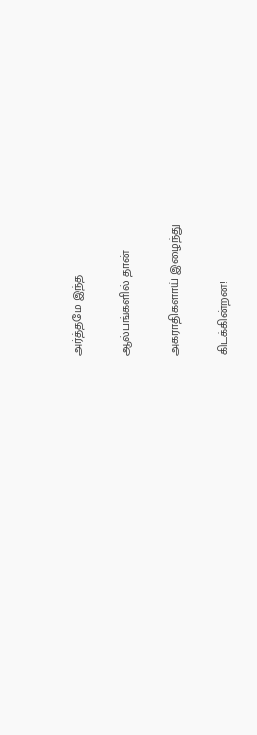அர்த்தமே இந்த‌

ஆல்பங்களில் தான்

அகராதிகளாய் இழைந்து

கிடக்கின்றன!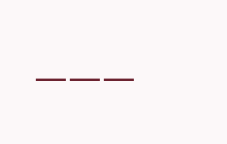___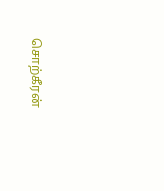சொற்கீரன்